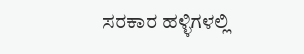ಸರಕಾರ ಹಳ್ಳಿಗಳಲ್ಲಿ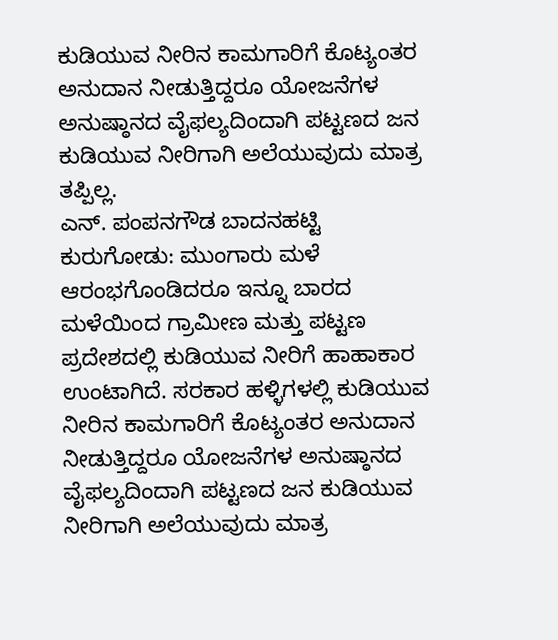ಕುಡಿಯುವ ನೀರಿನ ಕಾಮಗಾರಿಗೆ ಕೊಟ್ಯಂತರ ಅನುದಾನ ನೀಡುತ್ತಿದ್ದರೂ ಯೋಜನೆಗಳ ಅನುಷ್ಠಾನದ ವೈಫಲ್ಯದಿಂದಾಗಿ ಪಟ್ಟಣದ ಜನ ಕುಡಿಯುವ ನೀರಿಗಾಗಿ ಅಲೆಯುವುದು ಮಾತ್ರ ತಪ್ಪಿಲ್ಲ.
ಎನ್. ಪಂಪನಗೌಡ ಬಾದನಹಟ್ಟಿ
ಕುರುಗೋಡು: ಮುಂಗಾರು ಮಳೆ ಆರಂಭಗೊಂಡಿದರೂ ಇನ್ನೂ ಬಾರದ ಮಳೆಯಿಂದ ಗ್ರಾಮೀಣ ಮತ್ತು ಪಟ್ಟಣ ಪ್ರದೇಶದಲ್ಲಿ ಕುಡಿಯುವ ನೀರಿಗೆ ಹಾಹಾಕಾರ ಉಂಟಾಗಿದೆ. ಸರಕಾರ ಹಳ್ಳಿಗಳಲ್ಲಿ ಕುಡಿಯುವ ನೀರಿನ ಕಾಮಗಾರಿಗೆ ಕೊಟ್ಯಂತರ ಅನುದಾನ ನೀಡುತ್ತಿದ್ದರೂ ಯೋಜನೆಗಳ ಅನುಷ್ಠಾನದ ವೈಫಲ್ಯದಿಂದಾಗಿ ಪಟ್ಟಣದ ಜನ ಕುಡಿಯುವ ನೀರಿಗಾಗಿ ಅಲೆಯುವುದು ಮಾತ್ರ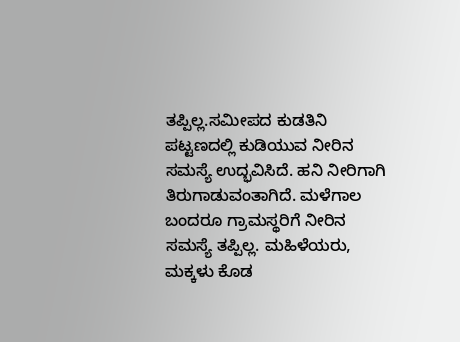ತಪ್ಪಿಲ್ಲ.ಸಮೀಪದ ಕುಡತಿನಿ ಪಟ್ಟಣದಲ್ಲಿ ಕುಡಿಯುವ ನೀರಿನ ಸಮಸ್ಯೆ ಉದ್ಭವಿಸಿದೆ. ಹನಿ ನೀರಿಗಾಗಿ ತಿರುಗಾಡುವಂತಾಗಿದೆ. ಮಳೆಗಾಲ ಬಂದರೂ ಗ್ರಾಮಸ್ಥರಿಗೆ ನೀರಿನ ಸಮಸ್ಯೆ ತಪ್ಪಿಲ್ಲ. ಮಹಿಳೆಯರು, ಮಕ್ಕಳು ಕೊಡ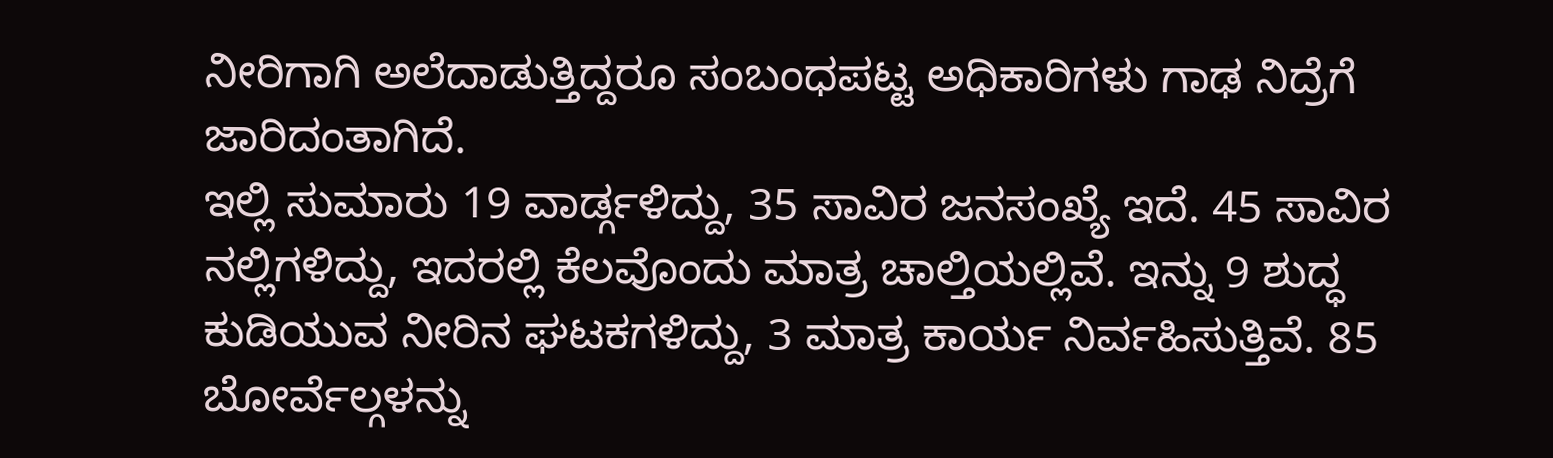ನೀರಿಗಾಗಿ ಅಲೆದಾಡುತ್ತಿದ್ದರೂ ಸಂಬಂಧಪಟ್ಟ ಅಧಿಕಾರಿಗಳು ಗಾಢ ನಿದ್ರೆಗೆ ಜಾರಿದಂತಾಗಿದೆ.
ಇಲ್ಲಿ ಸುಮಾರು 19 ವಾರ್ಡ್ಗಳಿದ್ದು, 35 ಸಾವಿರ ಜನಸಂಖ್ಯೆ ಇದೆ. 45 ಸಾವಿರ ನಲ್ಲಿಗಳಿದ್ದು, ಇದರಲ್ಲಿ ಕೆಲವೊಂದು ಮಾತ್ರ ಚಾಲ್ತಿಯಲ್ಲಿವೆ. ಇನ್ನು 9 ಶುದ್ಧ ಕುಡಿಯುವ ನೀರಿನ ಘಟಕಗಳಿದ್ದು, 3 ಮಾತ್ರ ಕಾರ್ಯ ನಿರ್ವಹಿಸುತ್ತಿವೆ. 85 ಬೋರ್ವೆಲ್ಗಳನ್ನು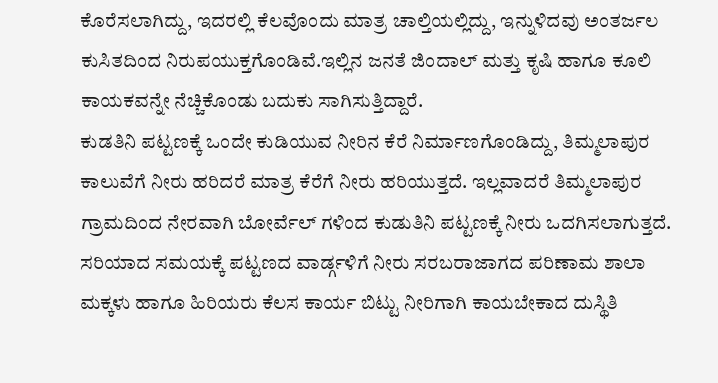ಕೊರೆಸಲಾಗಿದ್ದು, ಇದರಲ್ಲಿ ಕೆಲವೊಂದು ಮಾತ್ರ ಚಾಲ್ತಿಯಲ್ಲಿದ್ದು, ಇನ್ನುಳಿದವು ಅಂತರ್ಜಲ ಕುಸಿತದಿಂದ ನಿರುಪಯುಕ್ತಗೊಂಡಿವೆ.ಇಲ್ಲಿನ ಜನತೆ ಜಿಂದಾಲ್ ಮತ್ತು ಕೃಷಿ ಹಾಗೂ ಕೂಲಿ ಕಾಯಕವನ್ನೇ ನೆಚ್ಚಿಕೊಂಡು ಬದುಕು ಸಾಗಿಸುತ್ತಿದ್ದಾರೆ.
ಕುಡತಿನಿ ಪಟ್ಟಣಕ್ಕೆ ಒಂದೇ ಕುಡಿಯುವ ನೀರಿನ ಕೆರೆ ನಿರ್ಮಾಣಗೊಂಡಿದ್ದು, ತಿಮ್ಮಲಾಪುರ ಕಾಲುವೆಗೆ ನೀರು ಹರಿದರೆ ಮಾತ್ರ ಕೆರೆಗೆ ನೀರು ಹರಿಯುತ್ತದೆ. ಇಲ್ಲವಾದರೆ ತಿಮ್ಮಲಾಪುರ ಗ್ರಾಮದಿಂದ ನೇರವಾಗಿ ಬೋರ್ವೆಲ್ ಗಳಿಂದ ಕುಡುತಿನಿ ಪಟ್ಟಣಕ್ಕೆ ನೀರು ಒದಗಿಸಲಾಗುತ್ತದೆ. ಸರಿಯಾದ ಸಮಯಕ್ಕೆ ಪಟ್ಟಣದ ವಾರ್ಡ್ಗಳಿಗೆ ನೀರು ಸರಬರಾಜಾಗದ ಪರಿಣಾಮ ಶಾಲಾ ಮಕ್ಕಳು ಹಾಗೂ ಹಿರಿಯರು ಕೆಲಸ ಕಾರ್ಯ ಬಿಟ್ಟು ನೀರಿಗಾಗಿ ಕಾಯಬೇಕಾದ ದುಸ್ಥಿತಿ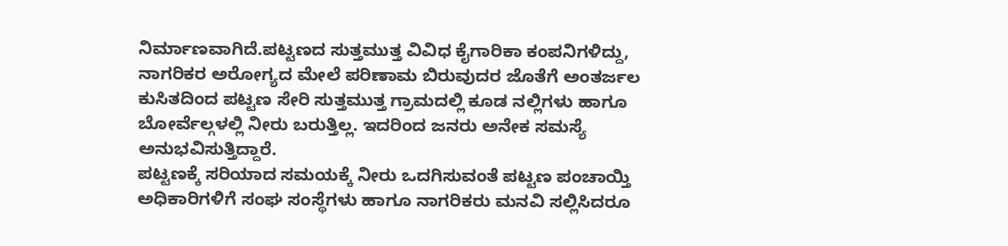ನಿರ್ಮಾಣವಾಗಿದೆ.ಪಟ್ಟಣದ ಸುತ್ತಮುತ್ತ ವಿವಿಧ ಕೈಗಾರಿಕಾ ಕಂಪನಿಗಳಿದ್ದು, ನಾಗರಿಕರ ಅರೋಗ್ಯದ ಮೇಲೆ ಪರಿಣಾಮ ಬಿರುವುದರ ಜೊತೆಗೆ ಅಂತರ್ಜಲ ಕುಸಿತದಿಂದ ಪಟ್ಟಣ ಸೇರಿ ಸುತ್ತಮುತ್ತ ಗ್ರಾಮದಲ್ಲಿ ಕೂಡ ನಲ್ಲಿಗಳು ಹಾಗೂ ಬೋರ್ವೆಲ್ಗಳಲ್ಲಿ ನೀರು ಬರುತ್ತಿಲ್ಲ. ಇದರಿಂದ ಜನರು ಅನೇಕ ಸಮಸ್ಯೆ ಅನುಭವಿಸುತ್ತಿದ್ದಾರೆ.
ಪಟ್ಟಣಕ್ಕೆ ಸರಿಯಾದ ಸಮಯಕ್ಕೆ ನೀರು ಒದಗಿಸುವಂತೆ ಪಟ್ಟಣ ಪಂಚಾಯ್ತಿ ಅಧಿಕಾರಿಗಳಿಗೆ ಸಂಘ ಸಂಸ್ಥೆಗಳು ಹಾಗೂ ನಾಗರಿಕರು ಮನವಿ ಸಲ್ಲಿಸಿದರೂ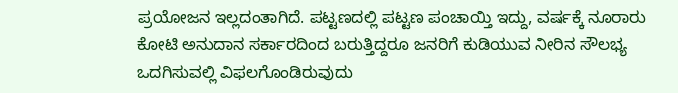ಪ್ರಯೋಜನ ಇಲ್ಲದಂತಾಗಿದೆ. ಪಟ್ಟಣದಲ್ಲಿ ಪಟ್ಟಣ ಪಂಚಾಯ್ತಿ ಇದ್ದು, ವರ್ಷಕ್ಕೆ ನೂರಾರು ಕೋಟಿ ಅನುದಾನ ಸರ್ಕಾರದಿಂದ ಬರುತ್ತಿದ್ದರೂ ಜನರಿಗೆ ಕುಡಿಯುವ ನೀರಿನ ಸೌಲಭ್ಯ ಒದಗಿಸುವಲ್ಲಿ ವಿಫಲಗೊಂಡಿರುವುದು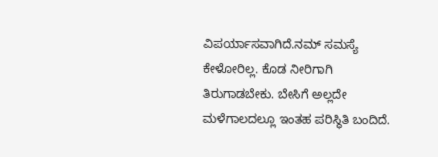ವಿಪರ್ಯಾಸವಾಗಿದೆ.ನಮ್ ಸಮಸ್ಯೆ ಕೇಳೋರಿಲ್ಲ. ಕೊಡ ನೀರಿಗಾಗಿ ತಿರುಗಾಡಬೇಕು. ಬೇಸಿಗೆ ಅಲ್ಲದೇ ಮಳೆಗಾಲದಲ್ಲೂ ಇಂತಹ ಪರಿಸ್ಥಿತಿ ಬಂದಿದೆ.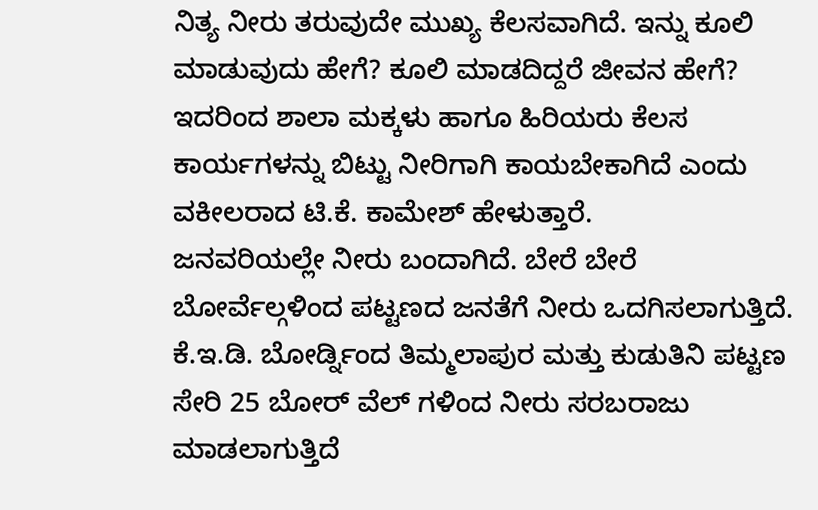ನಿತ್ಯ ನೀರು ತರುವುದೇ ಮುಖ್ಯ ಕೆಲಸವಾಗಿದೆ. ಇನ್ನು ಕೂಲಿ ಮಾಡುವುದು ಹೇಗೆ? ಕೂಲಿ ಮಾಡದಿದ್ದರೆ ಜೀವನ ಹೇಗೆ? ಇದರಿಂದ ಶಾಲಾ ಮಕ್ಕಳು ಹಾಗೂ ಹಿರಿಯರು ಕೆಲಸ ಕಾರ್ಯಗಳನ್ನು ಬಿಟ್ಟು ನೀರಿಗಾಗಿ ಕಾಯಬೇಕಾಗಿದೆ ಎಂದು ವಕೀಲರಾದ ಟಿ.ಕೆ. ಕಾಮೇಶ್ ಹೇಳುತ್ತಾರೆ.
ಜನವರಿಯಲ್ಲೇ ನೀರು ಬಂದಾಗಿದೆ. ಬೇರೆ ಬೇರೆ ಬೋರ್ವೆಲ್ಗಳಿಂದ ಪಟ್ಟಣದ ಜನತೆಗೆ ನೀರು ಒದಗಿಸಲಾಗುತ್ತಿದೆ. ಕೆ.ಇ.ಡಿ. ಬೋರ್ಡ್ನಿಂದ ತಿಮ್ಮಲಾಪುರ ಮತ್ತು ಕುಡುತಿನಿ ಪಟ್ಟಣ ಸೇರಿ 25 ಬೋರ್ ವೆಲ್ ಗಳಿಂದ ನೀರು ಸರಬರಾಜು ಮಾಡಲಾಗುತ್ತಿದೆ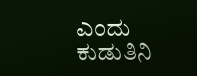ಎಂದು ಕುಡುತಿನಿ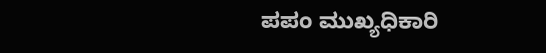ಪಪಂ ಮುಖ್ಯಧಿಕಾರಿ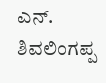ಎನ್. ಶಿವಲಿಂಗಪ್ಪ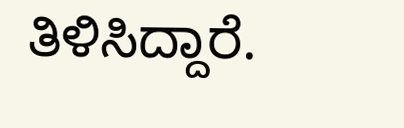ತಿಳಿಸಿದ್ದಾರೆ.